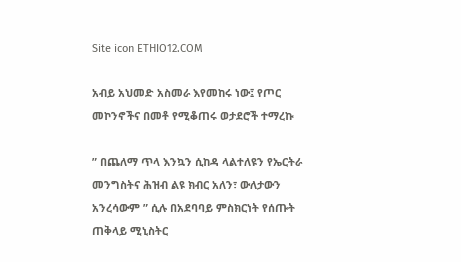Site icon ETHIO12.COM

አብይ አህመድ አስመራ እየመከሩ ነው፤ የጦር መኮንኖችና በመቶ የሚቆጠሩ ወታደሮች ተማረኩ

” በጨለማ ጥላ እንኳን ሲከዳ ላልተለዩን የኤርትራ መንግስትና ሕዝብ ልዩ ክብር አለን፣ ውለታውን አንረሳውም ” ሲሉ በአደባባይ ምስክርነት የሰጡት ጠቅላይ ሚኒስትር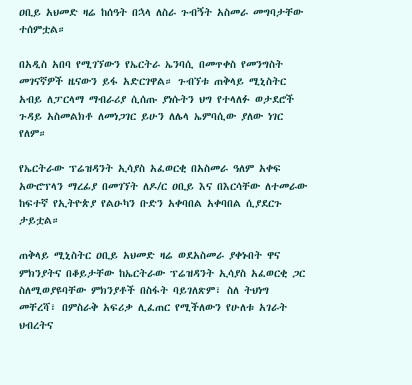ዐቢይ አህመድ ዛሬ ከሰዓት በኋላ ለስራ ጉብኝት አስመራ መግባታቸው ተሰምቷል።

በአዲስ አበባ የሚገኘውን የኤርትራ ኤንባሲ በመጥቀስ የመንግስት መገናኛዎች ዜናውን ይፋ አድርገዋል። ጉብኘቱ ጠቅላይ ሚኒስትር አብይ ለፓርላማ ማብራሪያ ሲሰጡ ያነሱትን ህግ የተላለፉ ወታደሮች ጉዳይ አስመልክቶ ለመነጋገር ይሁን ለሌላ ኤምባሲው ያለው ነገር የለም።

የኤርትራው ፕሬዝዳንት ኢሳያስ አፈወርቂ በአስመራ ዓለም አቀፍ አውሮፕላን ማረፊያ በመገኘት ለዶ/ር ዐቢይ እና በእርሳቸው ለተመራው ከፍተኛ የኢትዮጵያ የልዑካን ቡድን አቀባበል አቀባበል ሲያደርጉ ታይቷል።

ጠቅላይ ሚኒስትር ዐቢይ አህመድ ዛሬ ወደአስመራ ያቀኑበት ዋና ምክንያትና በቆይታቸው ከኤርትራው ፕሬዝዳንት ኢሳያስ አፈወርቂ ጋር ስለሚወያዩባቸው ምክንያቶች በስፋት ባይገለጽም፣ ስለ ትህነግ መቸረሻ፣ በምስራቅ አፍሪቃ ሊፈጠር የሚችለውን የሁለቱ አገራት ህብረትና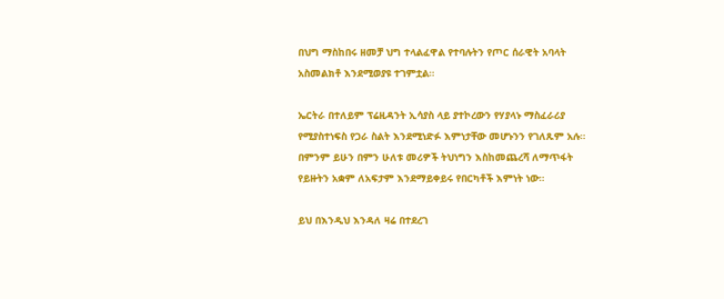በህግ ማስከበሩ ዘመቻ ህግ ተላልፈዋል የተባሉትን የጦር ሰራዊት አባላት አስመልክቶ እንደሚወያዩ ተገምቷል።

ኤርትራ በተለይም ፕሬዚዳንት ኢሳያስ ላይ ያተኮረውን የሃያላኑ ማስፈራሪያ የሚያስተነፍስ የጋራ ስልት እንደሚነድፉ እምነታቸው መሆኑንን የገለጹም አሉ። በምንም ይሁን በምን ሁለቱ መሪዎች ትህነግን እስከመጨረሻ ለማጥፋት የይዙትን አቋም ለአፍታም እንደማይቀይሩ የበርካቶች እምነት ነው።

ይህ በእንዲህ እንዳለ ዛሬ በተደረገ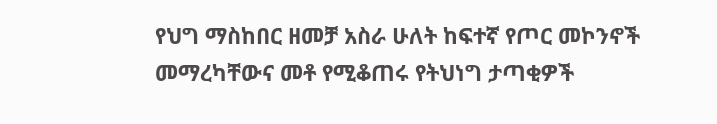የህግ ማስከበር ዘመቻ አስራ ሁለት ከፍተኛ የጦር መኮንኖች መማረካቸውና መቶ የሚቆጠሩ የትህነግ ታጣቂዎች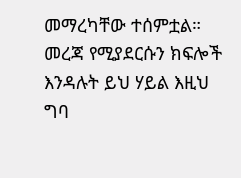መማረካቸው ተሰምቷል። መረጃ የሚያደርሱን ክፍሎች እንዳሉት ይህ ሃይል እዚህ ግባ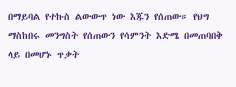በማይባል የተኩስ ልውውጥ ነው እጁን የሰጠው። የህግ ማስከበሩ መንግስት የሰጠውን የሳምንት እድሜ በመጠባበቅ ላይ በመሆኑ ጥቃት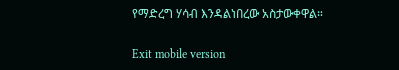የማድረግ ሃሳብ እንዳልነበረው አስታውቀዋል።

Exit mobile version